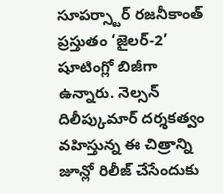సూపర్స్టార్ రజనీకాంత్ ప్రస్తుతం ‘జైలర్-2’ షూటింగ్లో బిజీగా ఉన్నారు. నెల్సన్ దిలీప్కుమార్ దర్శకత్వం వహిస్తున్న ఈ చిత్రాన్ని జూన్లో రిలీజ్ చేసేందుకు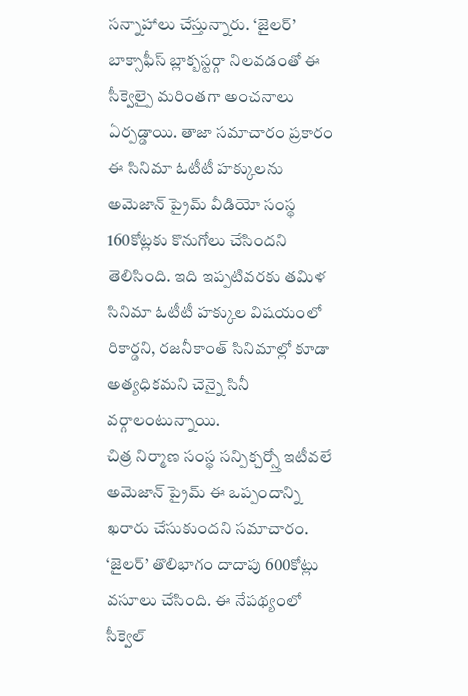సన్నాహాలు చేస్తున్నారు. ‘జైలర్’ బాక్సాఫీస్ బ్లాక్బస్టర్గా నిలవడంతో ఈ సీక్వెల్పై మరింతగా అంచనాలు ఏర్పడ్డాయి. తాజా సమాచారం ప్రకారం ఈ సినిమా ఓటీటీ హక్కులను అమెజాన్ ప్రైమ్ వీడియో సంస్థ 160కోట్లకు కొనుగోలు చేసిందని తెలిసింది. ఇది ఇప్పటివరకు తమిళ సినిమా ఓటీటీ హక్కుల విషయంలో రికార్డని, రజనీకాంత్ సినిమాల్లో కూడా అత్యధికమని చెన్నై సినీ వర్గాలంటున్నాయి.
చిత్ర నిర్మాణ సంస్థ సన్పిక్చర్స్తో ఇటీవలే అమెజాన్ ప్రైమ్ ఈ ఒప్పందాన్ని ఖరారు చేసుకుందని సమాచారం. ‘జైలర్’ తొలిభాగం దాదాపు 600కోట్లు వసూలు చేసింది. ఈ నేపథ్యంలో సీక్వెల్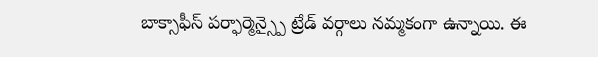బాక్సాఫీస్ పర్ఫార్మెన్స్పై ట్రేడ్ వర్గాలు నమ్మకంగా ఉన్నాయి. ఈ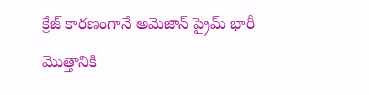క్రేజ్ కారణంగానే అమెజాన్ ప్రైమ్ భారీ మొత్తానికి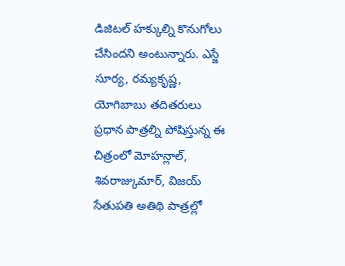డిజిటల్ హక్కుల్ని కొనుగోలు చేసిందని అంటున్నారు. ఎస్జే సూర్య, రమ్యకృష్ణ, యోగిబాబు తదితరులు ప్రధాన పాత్రల్ని పోషిస్తున్న ఈ చిత్రంలో మోహన్లాల్, శివరాజ్కుమార్, విజయ్ సేతుపతి అతిథి పాత్రల్లో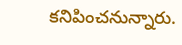కనిపించనున్నారు.